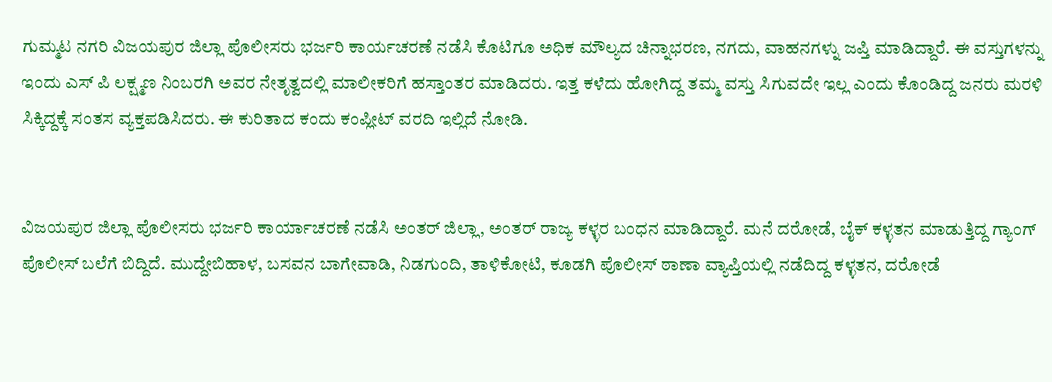ಗುಮ್ಮಟ ನಗರಿ ವಿಜಯಪುರ ಜಿಲ್ಲಾ ಪೊಲೀಸರು ಭರ್ಜರಿ ಕಾರ್ಯಚರಣೆ ನಡೆಸಿ ಕೊಟಿಗೂ ಅಧಿಕ ಮೌಲ್ಯದ ಚಿನ್ನಾಭರಣ, ನಗದು, ವಾಹನಗಳ್ನು ಜಪ್ತಿ ಮಾಡಿದ್ದಾರೆ. ಈ ವಸ್ತುಗಳನ್ನು ಇಂದು ಎಸ್ ಪಿ ಲಕ್ಷ್ಮಣ ನಿಂಬರಗಿ ಅವರ ನೇತೃತ್ವದಲ್ಲಿ ಮಾಲೀಕರಿಗೆ ಹಸ್ತಾಂತರ ಮಾಡಿದರು. ಇತ್ತ ಕಳೆದು ಹೋಗಿದ್ದ ತಮ್ಮ ವಸ್ತು ಸಿಗುವದೇ ಇಲ್ಲ ಎಂದು ಕೊಂಡಿದ್ದ ಜನರು ಮರಳಿ ಸಿಕ್ಕಿದ್ದಕ್ಕೆ ಸಂತಸ ವ್ಯಕ್ತಪಡಿಸಿದರು. ಈ ಕುರಿತಾದ ಕಂದು ಕಂಪ್ಲೀಟ್ ವರದಿ ಇಲ್ಲಿದೆ ನೋಡಿ.


ವಿಜಯಪುರ ಜಿಲ್ಲಾ ಪೊಲೀಸರು ಭರ್ಜರಿ ಕಾರ್ಯಾಚರಣೆ ನಡೆಸಿ ಅಂತರ್ ಜಿಲ್ಲಾ, ಅಂತರ್ ರಾಜ್ಯ ಕಳ್ಳರ ಬಂಧನ ಮಾಡಿದ್ದಾರೆ. ಮನೆ ದರೋಡೆ, ಬೈಕ್ ಕಳ್ಳತನ ಮಾಡುತ್ತಿದ್ದ ಗ್ಯಾಂಗ್ ಪೊಲೀಸ್ ಬಲೆಗೆ ಬಿದ್ದಿದೆ. ಮುದ್ದೇಬಿಹಾಳ, ಬಸವನ ಬಾಗೇವಾಡಿ, ನಿಡಗುಂದಿ, ತಾಳಿಕೋಟಿ, ಕೂಡಗಿ ಪೊಲೀಸ್ ಠಾಣಾ ವ್ಯಾಪ್ತಿಯಲ್ಲಿ ನಡೆದಿದ್ದ ಕಳ್ಳತನ, ದರೋಡೆ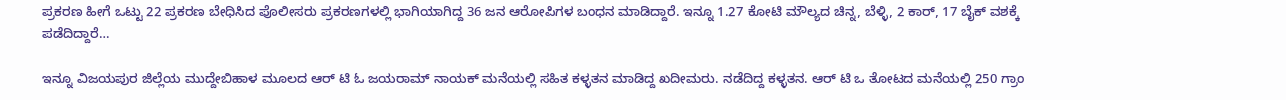ಪ್ರಕರಣ ಹೀಗೆ ಒಟ್ಟು 22 ಪ್ರಕರಣ ಬೇಧಿಸಿದ ಪೊಲೀಸರು ಪ್ರಕರಣಗಳಲ್ಲಿ ಭಾಗಿಯಾಗಿದ್ದ 36 ಜನ ಆರೋಪಿಗಳ ಬಂಧನ ಮಾಡಿದ್ದಾರೆ. ಇನ್ನೂ 1.27 ಕೋಟಿ ಮೌಲ್ಯದ ಚಿನ್ನ, ಬೆಳ್ಳಿ, 2 ಕಾರ್, 17 ಬೈಕ್ ವಶಕ್ಕೆ ಪಡೆದಿದ್ದಾರೆ…

ಇನ್ನೂ ವಿಜಯಪುರ ಜಿಲ್ಲೆಯ ಮುದ್ದೇಬಿಹಾಳ ಮೂಲದ ಆರ್ ಟಿ ಓ ಜಯರಾಮ್ ನಾಯಕ್ ಮನೆಯಲ್ಲಿ ಸಹಿತ ಕಳ್ಳತನ ಮಾಡಿದ್ದ ಖದೀಮರು. ನಡೆದಿದ್ದ ಕಳ್ಳತನ. ಆರ್ ಟಿ ಒ ತೋಟದ ಮನೆಯಲ್ಲಿ 250 ಗ್ರಾಂ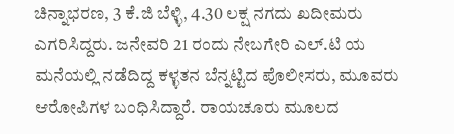ಚಿನ್ನಾಭರಣ, 3 ಕೆ.ಜಿ ಬೆಳ್ಳಿ, 4.30 ಲಕ್ಷ ನಗದು ಖದೀಮರು ಎಗರಿಸಿದ್ದರು. ಜನೇವರಿ 21 ರಂದು ನೇಬಗೇರಿ ಎಲ್.ಟಿ ಯ ಮನೆಯಲ್ಲಿ ನಡೆದಿದ್ದ ಕಳ್ಳತನ ಬೆನ್ನಟ್ಟಿದ ಪೊಲೀಸರು, ಮೂವರು ಆರೋಪಿಗಳ ಬಂಧಿಸಿದ್ದಾರೆ. ರಾಯಚೂರು ಮೂಲದ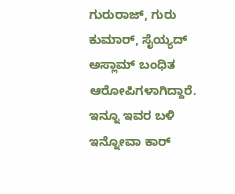ಗುರುರಾಜ್, ಗುರು ಕುಮಾರ್, ಸೈಯ್ಯದ್ ಅಸ್ಲಾಮ್ ಬಂಧಿತ ಆರೋಪಿಗಳಾಗಿದ್ದಾರೆ. ಇನ್ನೂ ಇವರ ಬಳಿ ಇನ್ನೋವಾ ಕಾರ್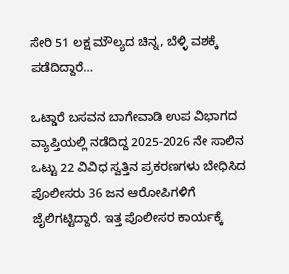ಸೇರಿ 51 ಲಕ್ಷ ಮೌಲ್ಯದ ಚಿನ್ನ, ಬೆಳ್ಳಿ ವಶಕ್ಕೆ ಪಡೆದಿದ್ದಾರೆ…

ಒಟ್ಡಾರೆ ಬಸವನ ಬಾಗೇವಾಡಿ ಉಪ ವಿಭಾಗದ ವ್ಯಾಪ್ತಿಯಲ್ಲಿ ನಡೆದಿದ್ದ 2025-2026 ನೇ ಸಾಲಿನ ಒಟ್ಟು 22 ವಿವಿಧ ಸ್ವತ್ತಿನ ಪ್ರಕರಣಗಳು ಬೇಧಿಸಿದ ಪೊಲೀಸರು 36 ಜನ ಆರೋಪಿಗಳಿಗೆ ಜೈಲಿಗಟ್ಟಿದ್ದಾರೆ. ಇತ್ತ ಪೊಲೀಸರ ಕಾರ್ಯಕ್ಕೆ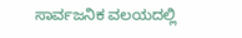ಸಾರ್ವಜನಿಕ ವಲಯದಲ್ಲಿ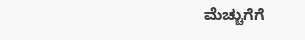ಮೆಚ್ಚುಗೆಗೆ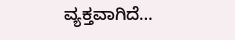ವ್ಯಕ್ತವಾಗಿದೆ…